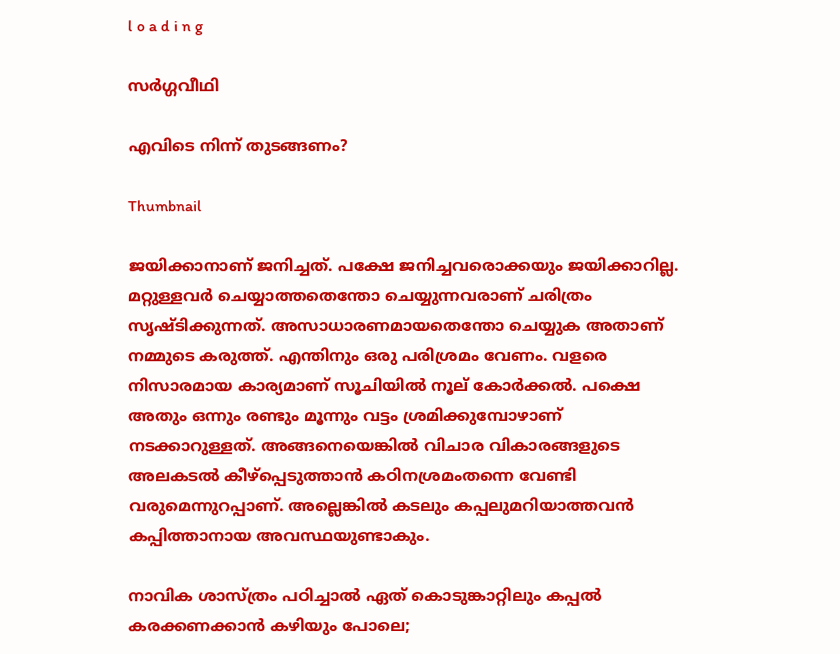l o a d i n g

സർഗ്ഗവീഥി

എവിടെ നിന്ന് തുടങ്ങണം?

Thumbnail

ജയിക്കാനാണ് ജനിച്ചത്. പക്ഷേ ജനിച്ചവരൊക്കയും ജയിക്കാറില്ല. മറ്റുള്ളവര്‍ ചെയ്യാത്തതെന്തോ ചെയ്യുന്നവരാണ് ചരിത്രം സൃഷ്ടിക്കുന്നത്. അസാധാരണമായതെന്തോ ചെയ്യുക അതാണ് നമ്മുടെ കരുത്ത്. എന്തിനും ഒരു പരിശ്രമം വേണം. വളരെ നിസാരമായ കാര്യമാണ് സൂചിയില്‍ നൂല് കോര്‍ക്കല്‍. പക്ഷെ അതും ഒന്നും രണ്ടും മൂന്നും വട്ടം ശ്രമിക്കുമ്പോഴാണ് നടക്കാറുള്ളത്. അങ്ങനെയെങ്കില്‍ വിചാര വികാരങ്ങളുടെ അലകടല്‍ കീഴ്‌പ്പെടുത്താന്‍ കഠിനശ്രമംതന്നെ വേണ്ടി വരുമെന്നുറപ്പാണ്. അല്ലെങ്കില്‍ കടലും കപ്പലുമറിയാത്തവന്‍ കപ്പിത്താനായ അവസ്ഥയുണ്ടാകും.

നാവിക ശാസ്ത്രം പഠിച്ചാല്‍ ഏത് കൊടുങ്കാറ്റിലും കപ്പല്‍ കരക്കണക്കാന്‍ കഴിയും പോലെ;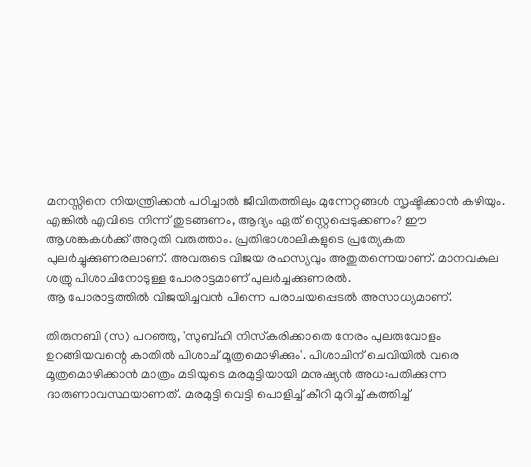മനസ്സിനെ നിയന്ത്രിക്കന്‍ പഠിച്ചാല്‍ ജീവിതത്തിലും മുന്നേറ്റങ്ങള്‍ സൃഷ്ടിക്കാന്‍ കഴിയും. എങ്കില്‍ എവിടെ നിന്ന് തുടങ്ങണം, ആദ്യം ഏത് സ്റ്റെപ്പെടുക്കണം? ഈ ആശങ്കകള്‍ക്ക് അറുതി വരുത്താം. പ്രതിഭാശാലികളുടെ പ്രത്യേകത
പുലര്‍ച്ചുക്കുണരലാണ്. അവരുടെ വിജയ രഹസ്യവും അതുതന്നെയാണ്. മാനവകുല ശത്രു പിശാചിനോടുള്ള പോരാട്ടമാണ് പുലര്‍ച്ചക്കുണരല്‍.
ആ പോരാട്ടത്തില്‍ വിജയിച്ചവന്‍ പിന്നെ പരാചയപ്പെടല്‍ അസാധ്യമാണ്.

തിരുനബി (സ) പറഞ്ഞു, 'സുബ്ഹി നിസ്‌കരിക്കാതെ നേരം പുലരുവോളം ഉറങ്ങിയവന്റെ കാതില്‍ പിശാച് മൂത്രമൊഴിക്കും'. പിശാചിന് ചെവിയില്‍ വരെ മൂത്രമൊഴിക്കാന്‍ മാത്രം മടിയുടെ മരമുട്ടിയായി മനുഷ്യന്‍ അധ:പതിക്കുന്ന ദാരുണാവസ്ഥയാണത്. മരമുട്ടി വെട്ടി പൊളിച്ച് കീറി മുറിച്ച് കത്തിച്ച്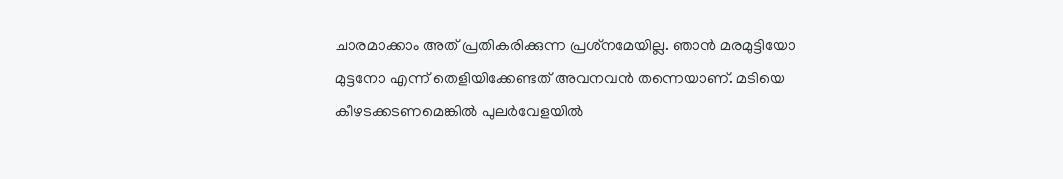ചാരമാക്കാം അത് പ്രതികരിക്കുന്ന പ്രശ്‌നമേയില്ല. ഞാന്‍ മരമുട്ടിയോ മുട്ടനോ എന്ന് തെളിയിക്കേണ്ടത് അവനവന്‍ തന്നെയാണ്. മടിയെ കീഴടക്കടണമെങ്കില്‍ പുലര്‍വേളയില്‍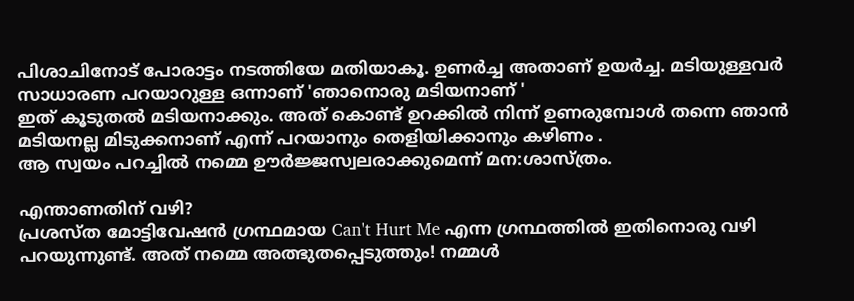പിശാചിനോട് പോരാട്ടം നടത്തിയേ മതിയാകൂ. ഉണര്‍ച്ച അതാണ് ഉയര്‍ച്ച. മടിയുള്ളവര്‍ സാധാരണ പറയാറുള്ള ഒന്നാണ് 'ഞാനൊരു മടിയനാണ് '
ഇത് കൂടുതല്‍ മടിയനാക്കും. അത് കൊണ്ട് ഉറക്കില്‍ നിന്ന് ഉണരുമ്പോള്‍ തന്നെ ഞാന്‍ മടിയനല്ല മിടുക്കനാണ് എന്ന് പറയാനും തെളിയിക്കാനും കഴിണം .
ആ സ്വയം പറച്ചില്‍ നമ്മെ ഊര്‍ജ്ജസ്വലരാക്കുമെന്ന് മന:ശാസ്ത്രം.

എന്താണതിന് വഴി?
പ്രശസ്ത മോട്ടിവേഷന്‍ ഗ്രന്ഥമായ Can't Hurt Me എന്ന ഗ്രന്ഥത്തില്‍ ഇതിനൊരു വഴി പറയുന്നുണ്ട്. അത് നമ്മെ അത്ഭുതപ്പെടുത്തും! നമ്മള്‍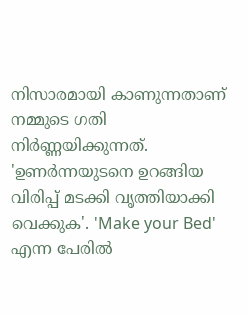നിസാരമായി കാണുന്നതാണ് നമ്മുടെ ഗതി നിര്‍ണ്ണയിക്കുന്നത്. 'ഉണര്‍ന്നയുടനെ ഉറങ്ങിയ വിരിപ്പ് മടക്കി വൃത്തിയാക്കി വെക്കുക'. 'Make your Bed' എന്ന പേരില്‍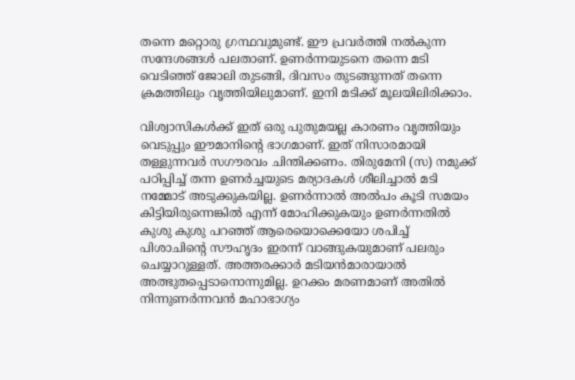തന്നെ മറ്റൊരു ഗ്രന്ഥവുമുണ്ട്. ഈ പ്രവര്‍ത്തി നല്‍കുന്ന സന്ദേശങ്ങള്‍ പലതാണ്. ഉണര്‍ന്നയുടനെ തന്നെ മടി വെടിഞ്ഞ് ജോലി തുടങ്ങി, ദിവസം തുടങ്ങുന്നത് തന്നെ ക്രമത്തിലും വൃത്തിയിലുമാണ്. ഇനി മടിക്ക് മൂലയിലിരിക്കാം.

വിശ്വാസികള്‍ക്ക് ഇത് ഒരു പുതുമയല്ല കാരണം വൃത്തിയും വെടുപ്പും ഈമാനിന്റെ ഭാഗമാണ്. ഇത് നിസാരമായി തള്ളുന്നവര്‍ സഗൗരവം ചിന്തിക്കണം. തിരുമേനി (സ) നമുക്ക് പഠിപ്പിച്ച് തന്ന ഉണര്‍ച്ചയുടെ മര്യാദകള്‍ ശീലിച്ചാല്‍ മടി നമ്മോട് അടുക്കുകയില്ല. ഉണര്‍ന്നാല്‍ അല്‍പം കൂടി സമയം കിട്ടിയിരുന്നെങ്കില്‍ എന്ന് മോഹിക്കുകയും ഉണര്‍ന്നതില്‍ കുശു കുശു പറഞ്ഞ് ആരെയൊക്കെയോ ശപിച്ച് പിശാചിന്റെ സൗഹൃദം ഇരന്ന് വാങ്ങുകയുമാണ് പലരും ചെയ്യാറുള്ളത്. അത്തരക്കാര്‍ മടിയന്‍മാരായാല്‍ അത്ഭുതപ്പെടാനൊന്നുമില്ല. ഉറക്കം മരണമാണ് അതില്‍ നിന്നുണര്‍ന്നവന്‍ മഹാഭാഗ്യം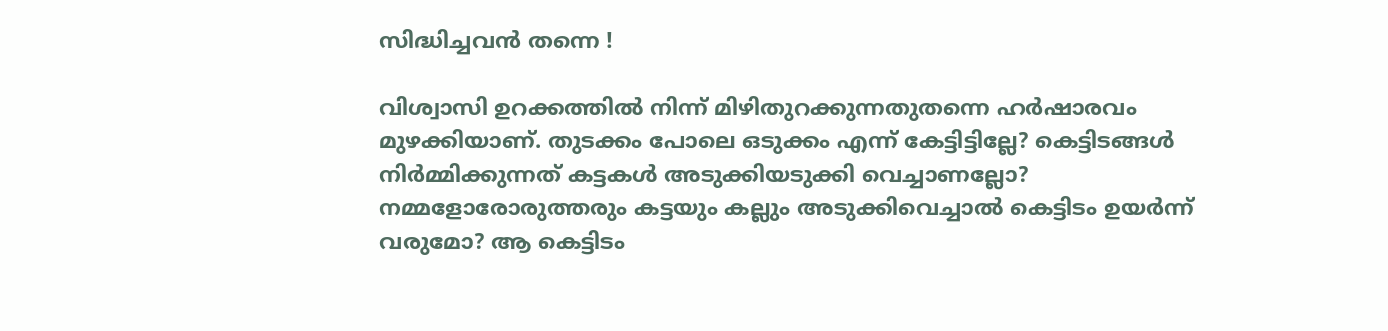സിദ്ധിച്ചവന്‍ തന്നെ !

വിശ്വാസി ഉറക്കത്തില്‍ നിന്ന് മിഴിതുറക്കുന്നതുതന്നെ ഹര്‍ഷാരവം മുഴക്കിയാണ്. തുടക്കം പോലെ ഒടുക്കം എന്ന് കേട്ടിട്ടില്ലേ? കെട്ടിടങ്ങള്‍ നിര്‍മ്മിക്കുന്നത് കട്ടകള്‍ അടുക്കിയടുക്കി വെച്ചാണല്ലോ? നമ്മളോരോരുത്തരും കട്ടയും കല്ലും അടുക്കിവെച്ചാല്‍ കെട്ടിടം ഉയര്‍ന്ന് വരുമോ? ആ കെട്ടിടം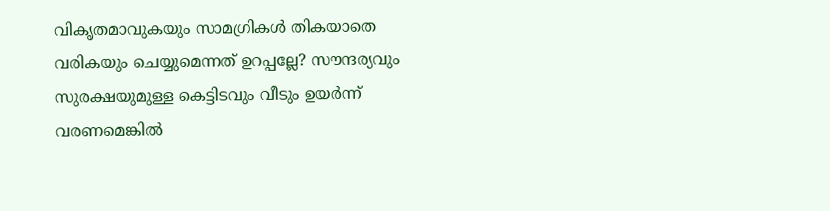വികൃതമാവുകയും സാമഗ്രികള്‍ തികയാതെ വരികയും ചെയ്യുമെന്നത് ഉറപ്പല്ലേ? സൗന്ദര്യവും സുരക്ഷയുമുള്ള കെട്ടിടവും വീടും ഉയര്‍ന്ന് വരണമെങ്കില്‍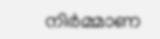നിര്‍മ്മാണ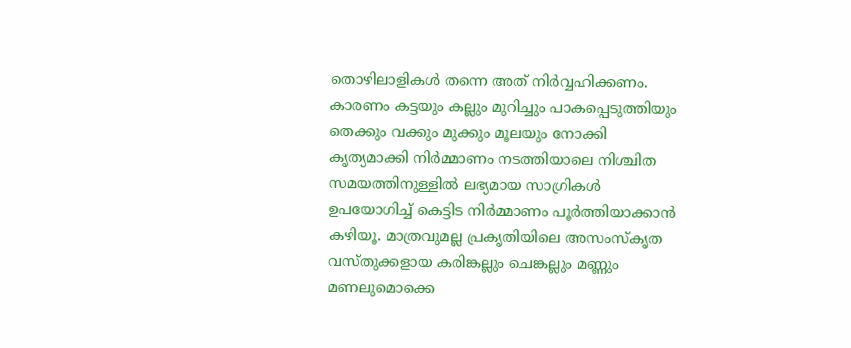തൊഴിലാളികള്‍ തന്നെ അത് നിര്‍വ്വഹിക്കണം. കാരണം കട്ടയും കല്ലും മുറിച്ചും പാകപ്പെടുത്തിയും തെക്കും വക്കും മുക്കും മൂലയും നോക്കി കൃത്യമാക്കി നിര്‍മ്മാണം നടത്തിയാലെ നിശ്ചിത സമയത്തിനുള്ളില്‍ ലഭ്യമായ സാഗ്രികള്‍ ഉപയോഗിച്ച് കെട്ടിട നിര്‍മ്മാണം പൂര്‍ത്തിയാക്കാന്‍ കഴിയൂ. മാത്രവുമല്ല പ്രകൃതിയിലെ അസംസ്‌കൃത വസ്തുക്കളായ കരിങ്കല്ലും ചെങ്കല്ലും മണ്ണും മണലുമൊക്കെ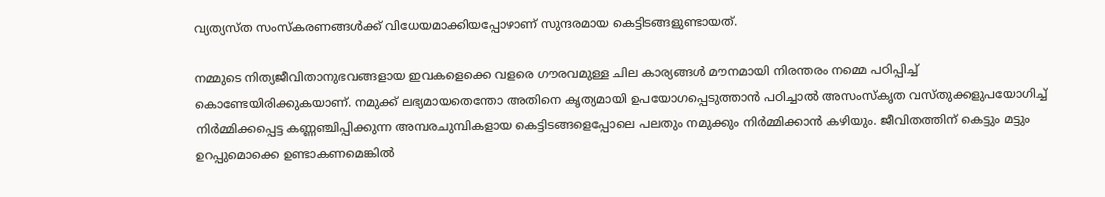വ്യത്യസ്ത സംസ്‌കരണങ്ങള്‍ക്ക് വിധേയമാക്കിയപ്പോഴാണ് സുന്ദരമായ കെട്ടിടങ്ങളുണ്ടായത്.

നമ്മുടെ നിത്യജീവിതാനുഭവങ്ങളായ ഇവകളെക്കെ വളരെ ഗൗരവമുള്ള ചില കാര്യങ്ങള്‍ മൗനമായി നിരന്തരം നമ്മെ പഠിപ്പിച്ച് കൊണ്ടേയിരിക്കുകയാണ്. നമുക്ക് ലഭ്യമായതെന്തോ അതിനെ കൃത്യമായി ഉപയോഗപ്പെടുത്താന്‍ പഠിച്ചാല്‍ അസംസ്‌കൃത വസ്തുക്കളുപയോഗിച്ച് നിര്‍മ്മിക്കപ്പെട്ട കണ്ണഞ്ചിപ്പിക്കുന്ന അമ്പരചുമ്പികളായ കെട്ടിടങ്ങളെപ്പോലെ പലതും നമുക്കും നിര്‍മ്മിക്കാന്‍ കഴിയും. ജീവിതത്തിന് കെട്ടും മട്ടും ഉറപ്പുമൊക്കെ ഉണ്ടാകണമെങ്കില്‍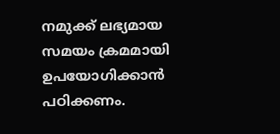നമുക്ക് ലഭ്യമായ സമയം ക്രമമായി ഉപയോഗിക്കാന്‍ പഠിക്കണം.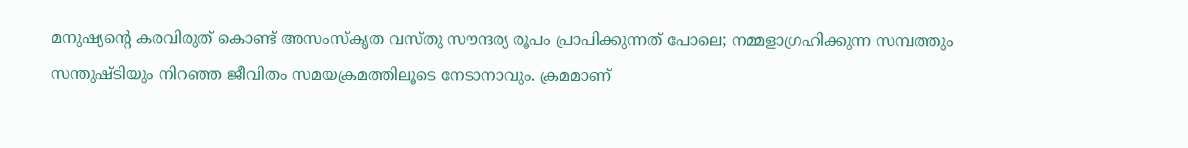മനുഷ്യന്റെ കരവിരുത് കൊണ്ട് അസംസ്‌കൃത വസ്തു സൗന്ദര്യ രൂപം പ്രാപിക്കുന്നത് പോലെ; നമ്മളാഗ്രഹിക്കുന്ന സമ്പത്തും സന്തുഷ്ടിയും നിറഞ്ഞ ജീവിതം സമയക്രമത്തിലൂടെ നേടാനാവും. ക്രമമാണ്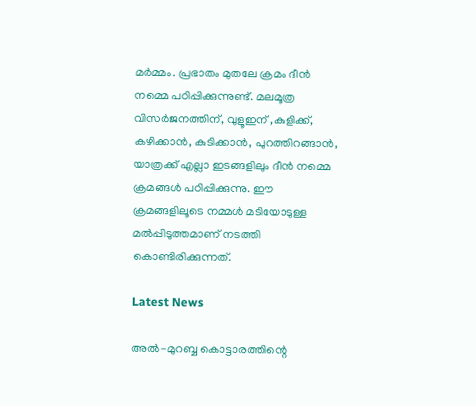മര്‍മ്മം. പ്രഭാതം മുതലേ ക്രമം ദീന്‍ നമ്മെ പഠിപ്പിക്കുന്നുണ്ട്. മലമൂത്ര വിസര്‍ജനത്തിന്, വുളൂഇന് ,കുളിക്ക്, കഴിക്കാന്‍, കുടിക്കാന്‍, പുറത്തിറങ്ങാന്‍, യാത്രക്ക് എല്ലാ ഇടങ്ങളിലും ദീന്‍ നമ്മെ ക്രമങ്ങള്‍ പഠിപ്പിക്കുന്നു. ഈ ക്രമങ്ങളിലൂടെ നമ്മള്‍ മടിയോടുള്ള മല്‍പ്പിടുത്തമാണ് നടത്തി കൊണ്ടിരിക്കുന്നത്.

Latest News

അല്‍-മുറബ്ബ കൊട്ടാരത്തിന്റെ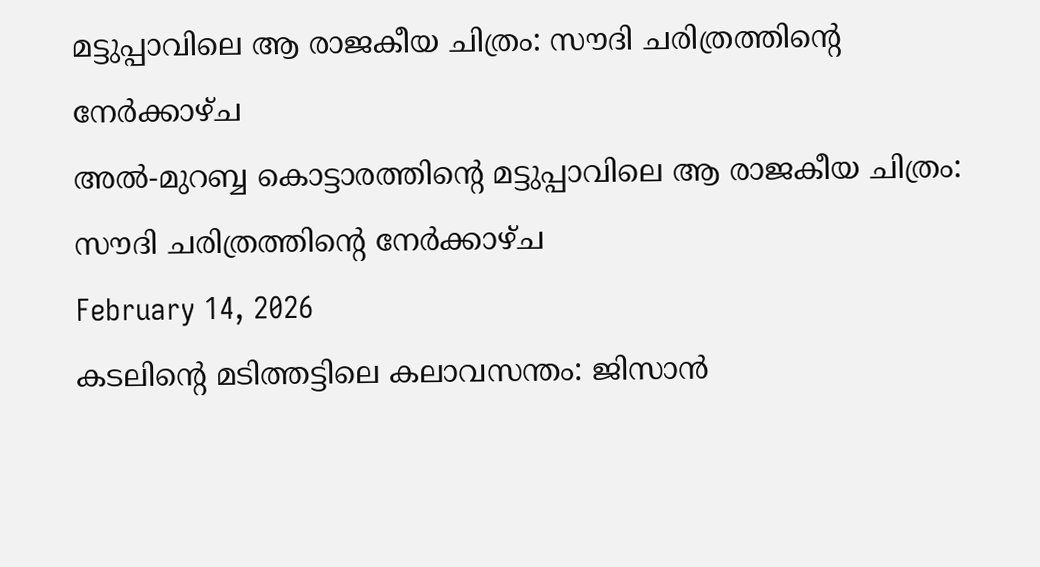മട്ടുപ്പാവിലെ ആ രാജകീയ ചിത്രം: സൗദി ചരിത്രത്തിന്റെ നേര്‍ക്കാഴ്ച
അല്‍-മുറബ്ബ കൊട്ടാരത്തിന്റെ മട്ടുപ്പാവിലെ ആ രാജകീയ ചിത്രം: സൗദി ചരിത്രത്തിന്റെ നേര്‍ക്കാഴ്ച
February 14, 2026
കടലിന്റെ മടിത്തട്ടിലെ കലാവസന്തം: ജിസാന്‍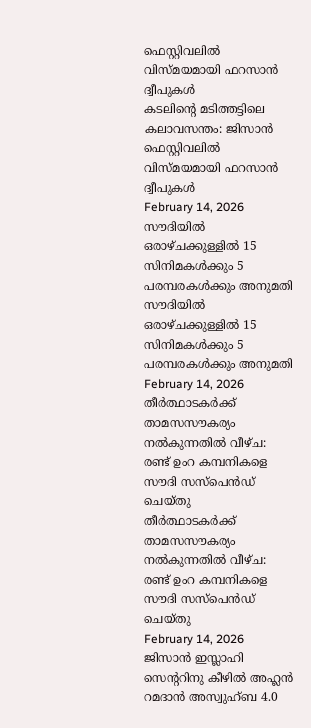ഫെസ്റ്റിവലില്‍ വിസ്മയമായി ഫറസാന്‍ ദ്വീപുകള്‍
കടലിന്റെ മടിത്തട്ടിലെ കലാവസന്തം: ജിസാന്‍ ഫെസ്റ്റിവലില്‍ വിസ്മയമായി ഫറസാന്‍ ദ്വീപുകള്‍
February 14, 2026
സൗദിയില്‍ ഒരാഴ്ചക്കുള്ളില്‍ 15 സിനിമകള്‍ക്കും 5 പരമ്പരകള്‍ക്കും അനുമതി
സൗദിയില്‍ ഒരാഴ്ചക്കുള്ളില്‍ 15 സിനിമകള്‍ക്കും 5 പരമ്പരകള്‍ക്കും അനുമതി
February 14, 2026
തീര്‍ത്ഥാടകര്‍ക്ക് താമസസൗകര്യം നല്‍കുന്നതില്‍ വീഴ്ച: രണ്ട് ഉംറ കമ്പനികളെ സൗദി സസ്പെന്‍ഡ് ചെയ്തു
തീര്‍ത്ഥാടകര്‍ക്ക് താമസസൗകര്യം നല്‍കുന്നതില്‍ വീഴ്ച: രണ്ട് ഉംറ കമ്പനികളെ സൗദി സസ്പെന്‍ഡ് ചെയ്തു
February 14, 2026
ജിസാന്‍ ഇസ്ലാഹി സെന്ററിനു കീഴില്‍ അഹ്ലന്‍ റമദാന്‍ അസ്വുഹ്ബ 4.0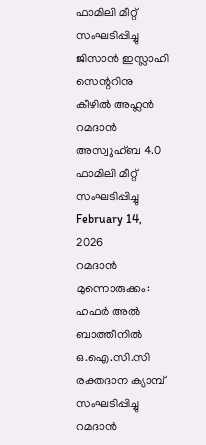ഫാമിലി മീറ്റ് സംഘടിപ്പിച്ചു
ജിസാന്‍ ഇസ്ലാഹി സെന്ററിനു കീഴില്‍ അഹ്ലന്‍ റമദാന്‍ അസ്വുഹ്ബ 4.0 ഫാമിലി മീറ്റ് സംഘടിപ്പിച്ചു
February 14, 2026
റമദാന്‍ മുന്നൊരുക്കം: ഹഫര്‍ അല്‍ ബാത്തീനില്‍ ഒ.ഐ.സി.സി രക്തദാന ക്യാമ്പ് സംഘടിപ്പിച്ചു
റമദാന്‍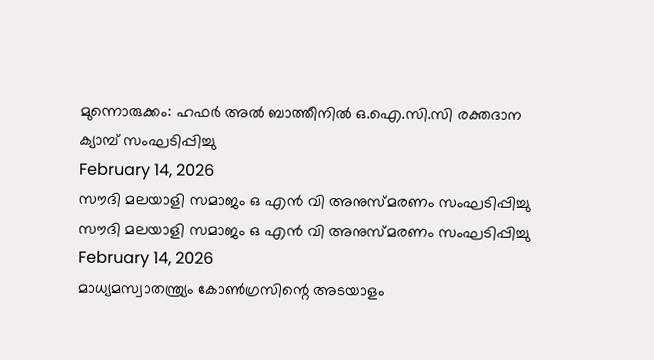മുന്നൊരുക്കം: ഹഫര്‍ അല്‍ ബാത്തീനില്‍ ഒ.ഐ.സി.സി രക്തദാന ക്യാമ്പ് സംഘടിപ്പിച്ചു
February 14, 2026
സൗദി മലയാളി സമാജം ഒ എന്‍ വി അനുസ്മരണം സംഘടിപ്പിച്ചു
സൗദി മലയാളി സമാജം ഒ എന്‍ വി അനുസ്മരണം സംഘടിപ്പിച്ചു
February 14, 2026
മാധ്യമസ്വാതന്ത്ര്യം കോണ്‍ഗ്രസിന്റെ അടയാളം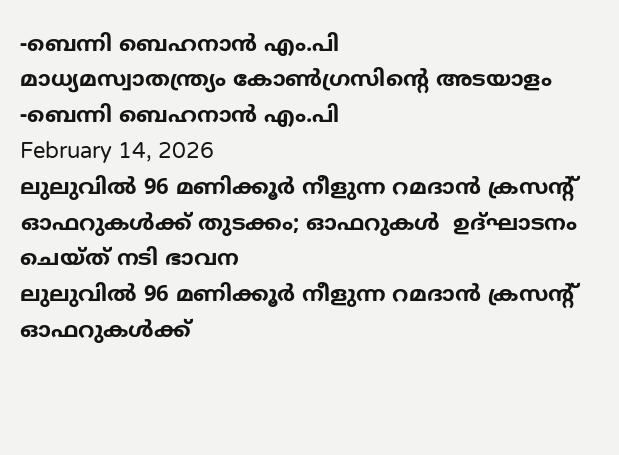-ബെന്നി ബെഹനാന്‍ എം.പി
മാധ്യമസ്വാതന്ത്ര്യം കോണ്‍ഗ്രസിന്റെ അടയാളം -ബെന്നി ബെഹനാന്‍ എം.പി
February 14, 2026
ലുലുവില്‍ 96 മണിക്കൂര്‍ നീളുന്ന റമദാന്‍ ക്രസന്റ്  ഓഫറുകള്‍ക്ക് തുടക്കം; ഓഫറുകള്‍  ഉദ്ഘാടനം ചെയ്ത് നടി ഭാവന
ലുലുവില്‍ 96 മണിക്കൂര്‍ നീളുന്ന റമദാന്‍ ക്രസന്റ് ഓഫറുകള്‍ക്ക്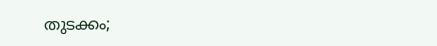തുടക്കം;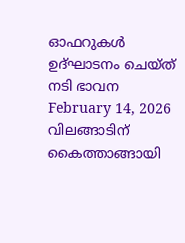ഓഫറുകള്‍ ഉദ്ഘാടനം ചെയ്ത് നടി ഭാവന
February 14, 2026
വിലങ്ങാടിന് കൈത്താങ്ങായി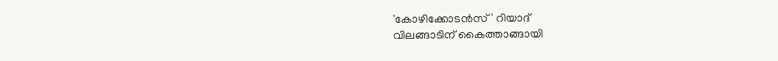'കോഴിക്കോടന്‍സ്' റിയാദ്
വിലങ്ങാടിന് കൈത്താങ്ങായി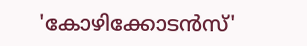'കോഴിക്കോടന്‍സ്'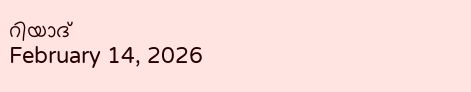റിയാദ്
February 14, 2026